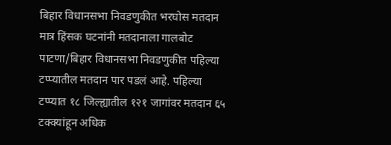बिहार विधानसभा निवडणुकीत भरघोस मतदान मात्र हिंसक घटनांनी मतदानाला गालबोट
पाटणा/बिहार विधानसभा निवडणुकीत पहिल्या टप्प्यातील मतदान पार पडलं आहे. पहिल्या टप्प्यात १८ जिल्ह्यातील १२१ जागांवर मतदान ६५ टक्क्यांहून अधिक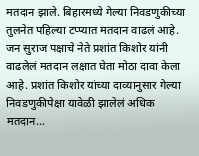मतदान झाले. बिहारमध्ये गेल्या निवडणुकीच्या तुलनेत पहिल्या टप्प्यात मतदान वाढलं आहे. जन सुराज पक्षाचे नेते प्रशांत किशोर यांनी वाढलेलं मतदान लक्षात घेता मोठा दावा केला आहे. प्रशांत किशोर यांच्या दाव्यानुसार गेल्या निवडणुकीपेक्षा यावेळी झालेलं अधिक मतदान…